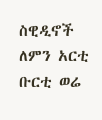ስዊዲኖች ለምን አርቲ ቡርቲ ወሬ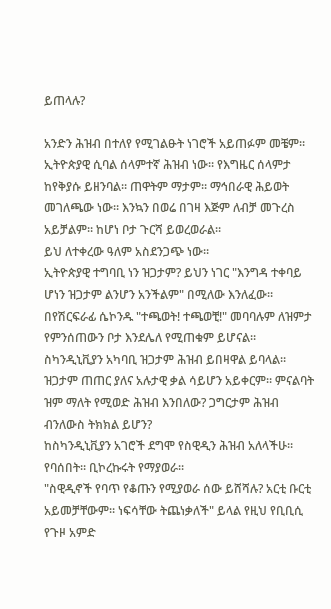ይጠላሉ?

አንድን ሕዝብ በተለየ የሚገልፁት ነገሮች አይጠፉም መቼም።
ኢትዮጵያዊ ሲባል ሰላምተኛ ሕዝብ ነው። የእግዜር ሰላምታ ከየቅያሱ ይዘንባል። ጠዋትም ማታም። ማኅበራዊ ሕይወት መገለጫው ነው። እንኳን በወሬ በገዛ እጅም ለብቻ መጉረስ አይቻልም። ከሆነ ቦታ ጉርሻ ይወረወራል።
ይህ ለተቀረው ዓለም አስደንጋጭ ነው።
ኢትዮጵያዊ ተግባቢ ነን ዝጋታም? ይህን ነገር "እንግዳ ተቀባይ ሆነን ዝጋታም ልንሆን አንችልም" በሚለው እንለፈው።
በየሽርፍራፊ ሴኮንዱ "ተጫወት! ተጫወቺ!" መባባሉም ለዝምታ የምንሰጠውን ቦታ እንደሌለ የሚጠቁም ይሆናል።
ስካንዲኒቪያን አካባቢ ዝጋታም ሕዝብ ይበዛዋል ይባላል። ዝጋታም ጠጠር ያለና አሉታዊ ቃል ሳይሆን አይቀርም። ምናልባት ዝም ማለት የሚወድ ሕዝብ እንበለው? ጋግርታም ሕዝብ ብንለውስ ትክክል ይሆን?
ከስካንዲኒቪያን አገሮች ደግሞ የስዊዲን ሕዝብ አለላችሁ። የባሰበት። ቢኮረኩሩት የማያወራ።
"ስዊዲኖች የባጥ የቆጡን የሚያወራ ሰው ይሸሻሉ? አርቲ ቡርቲ አይመቻቸውም። ነፍሳቸው ትጨነቃለች" ይላል የዚህ የቢቢሲ የጉዞ አምድ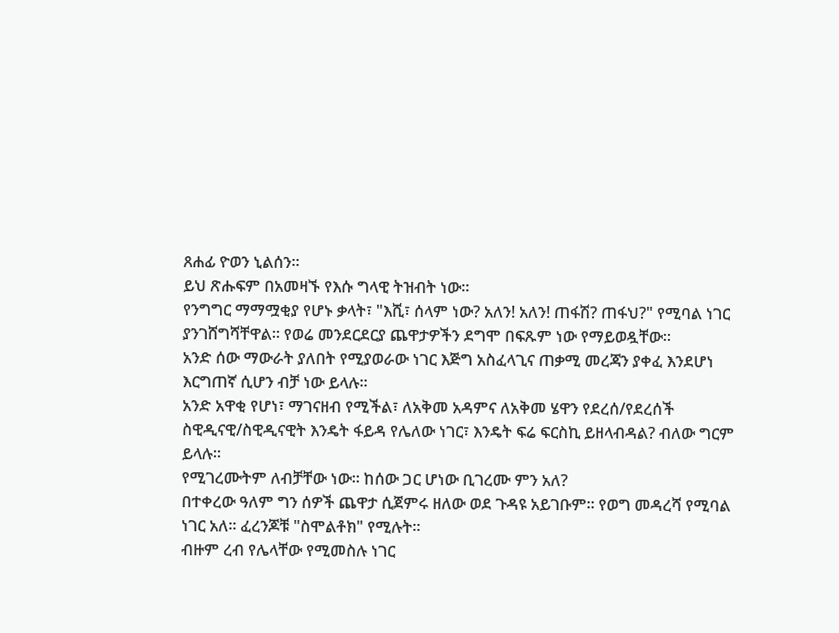ጸሐፊ ዮወን ኒልሰን።
ይህ ጽሑፍም በአመዛኙ የእሱ ግላዊ ትዝብት ነው።
የንግግር ማማሟቂያ የሆኑ ቃላት፣ "እሺ፣ ሰላም ነው? አለን! አለን! ጠፋሽ? ጠፋህ?" የሚባል ነገር ያንገሸግሻቸዋል። የወሬ መንደርደርያ ጨዋታዎችን ደግሞ በፍጹም ነው የማይወዷቸው።
አንድ ሰው ማውራት ያለበት የሚያወራው ነገር እጅግ አስፈላጊና ጠቃሚ መረጃን ያቀፈ እንደሆነ እርግጠኛ ሲሆን ብቻ ነው ይላሉ።
አንድ አዋቂ የሆነ፣ ማገናዘብ የሚችል፣ ለአቅመ አዳምና ለአቅመ ሄዋን የደረሰ/የደረሰች ስዊዲናዊ/ስዊዲናዊት እንዴት ፋይዳ የሌለው ነገር፣ እንዴት ፍሬ ፍርስኪ ይዘላብዳል? ብለው ግርም ይላሉ።
የሚገረሙትም ለብቻቸው ነው። ከሰው ጋር ሆነው ቢገረሙ ምን አለ?
በተቀረው ዓለም ግን ሰዎች ጨዋታ ሲጀምሩ ዘለው ወደ ጉዳዩ አይገቡም። የወግ መዳረሻ የሚባል ነገር አለ። ፈረንጆቹ "ስሞልቶክ" የሚሉት።
ብዙም ረብ የሌላቸው የሚመስሉ ነገር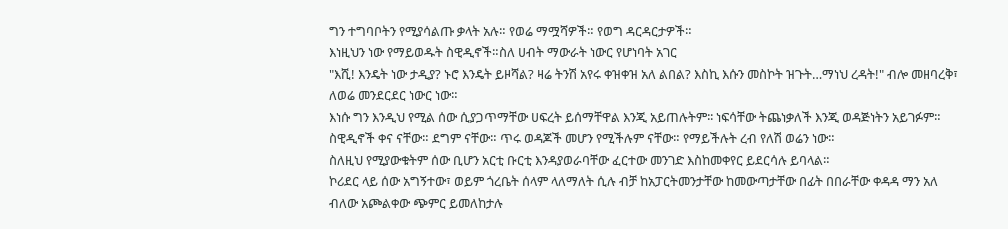ግን ተግባቦትን የሚያሳልጡ ቃላት አሉ። የወሬ ማሟሻዎች። የወግ ዳርዳርታዎች።
እነዚህን ነው የማይወዱት ስዊዲኖች።ስለ ሀብት ማውራት ነውር የሆነባት አገር
"እሺ! እንዴት ነው ታዲያ? ኑሮ እንዴት ይዞሻል? ዛሬ ትንሽ አየሩ ቀዝቀዝ አለ ልበል? እስኪ እሱን መስኮት ዝጉት…ማነህ ረዳት!" ብሎ መዘባረቅ፣ ለወሬ መንደርደር ነውር ነው።
እነሱ ግን እንዲህ የሚል ሰው ሲያጋጥማቸው ሀፍረት ይሰማቸዋል እንጂ አይጠሉትም፡፡ ነፍሳቸው ትጨነቃለች እንጂ ወዳጅነትን አይገፉም።
ስዊዲኖች ቀና ናቸው። ደግም ናቸው። ጥሩ ወዳጆች መሆን የሚችሉም ናቸው። የማይችሉት ረብ የለሽ ወሬን ነው።
ስለዚህ የሚያውቁትም ሰው ቢሆን አርቲ ቡርቲ እንዳያወራባቸው ፈርተው መንገድ እስከመቀየር ይደርሳሉ ይባላል።
ኮሪደር ላይ ሰው አግኝተው፣ ወይም ጎረቤት ሰላም ላለማለት ሲሉ ብቻ ከአፓርትመንታቸው ከመውጣታቸው በፊት በበራቸው ቀዳዳ ማን አለ ብለው አጮልቀው ጭምር ይመለከታሉ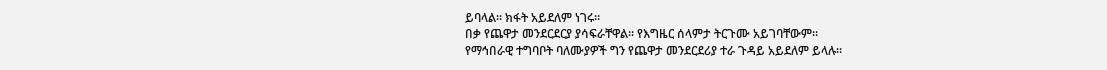ይባላል። ክፋት አይደለም ነገሩ።
በቃ የጨዋታ መንደርደርያ ያሳፍራቸዋል። የእግዜር ሰላምታ ትርጉሙ አይገባቸውም።
የማኅበራዊ ተግባቦት ባለሙያዎች ግን የጨዋታ መንደርደሪያ ተራ ጉዳይ አይደለም ይላሉ።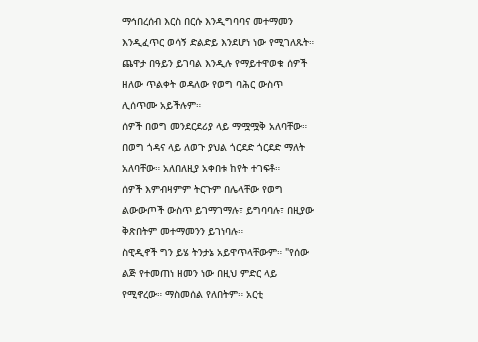ማኅበረሰብ እርስ በርሱ እንዲግባባና መተማመን እንዲፈጥር ወሳኝ ድልድይ እንደሆነ ነው የሚገለጹት።
ጨዋታ በዓይን ይገባል እንዲሉ የማይተዋወቁ ሰዎች ዘለው ጥልቀት ወዳለው የወግ ባሕር ውስጥ ሊሰጥሙ አይችሉም።
ሰዎች በወግ መንደርደሪያ ላይ ማሟሟቅ አለባቸው። በወግ ጎዳና ላይ ለወጉ ያህል ጎርደድ ጎርደድ ማለት አለባቸው። አለበለዚያ አቀበቱ ከየት ተገፍቶ።
ሰዎች እምብዛምም ትርጉም በሌላቸው የወግ ልውውጦች ውስጥ ይገማገማሉ፣ ይግባባሉ፣ በዚያው ቅጽበትም መተማመንን ይገነባሉ።
ስዊዲኖች ግን ይሄ ትንታኔ አይዋጥላቸውም። "የሰው ልጅ የተመጠነ ዘመን ነው በዚህ ምድር ላይ የሚኖረው። ማስመሰል የለበትም። አርቲ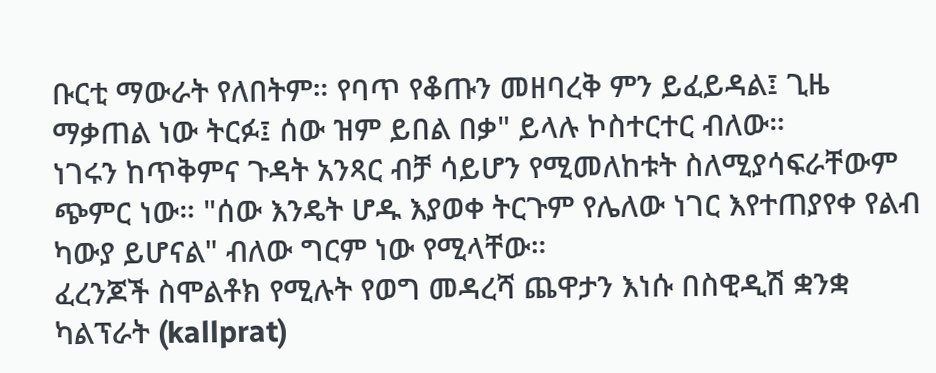ቡርቲ ማውራት የለበትም። የባጥ የቆጡን መዘባረቅ ምን ይፈይዳል፤ ጊዜ ማቃጠል ነው ትርፉ፤ ሰው ዝም ይበል በቃ" ይላሉ ኮስተርተር ብለው።
ነገሩን ከጥቅምና ጉዳት አንጻር ብቻ ሳይሆን የሚመለከቱት ስለሚያሳፍራቸውም ጭምር ነው። "ሰው እንዴት ሆዱ እያወቀ ትርጉም የሌለው ነገር እየተጠያየቀ የልብ ካውያ ይሆናል" ብለው ግርም ነው የሚላቸው።
ፈረንጆች ስሞልቶክ የሚሉት የወግ መዳረሻ ጨዋታን እነሱ በስዊዲሽ ቋንቋ ካልፕራት (kallprat)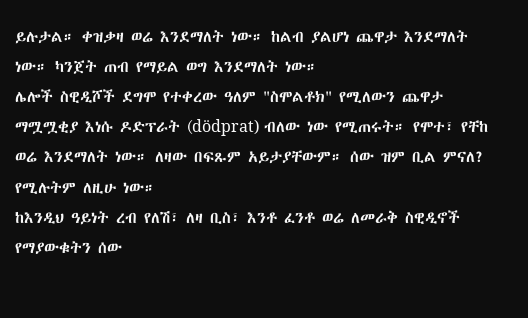ይሉታል። ቀዝቃዛ ወሬ እንደማለት ነው። ከልብ ያልሆነ ጨዋታ እንደማለት ነው። ካንጀት ጠብ የማይል ወግ እንደማለት ነው።
ሌሎች ስዊዲሾች ደግሞ የተቀረው ዓለም "ስሞልቶክ" የሚለውን ጨዋታ ማሟሟቂያ እነሱ ዶድፕራት (dödprat) ብለው ነው የሚጠሩት። የሞተ፣ የቸከ ወሬ እንደማለት ነው። ለዛው በፍጹም አይታያቸውም። ሰው ዝም ቢል ምናለ? የሚሉትም ለዚሁ ነው።
ከእንዲህ ዓይነት ረብ የለሽ፣ ለዛ ቢስ፣ እንቶ ፈንቶ ወሬ ለመራቅ ስዊዲኖች የማያውቁትን ሰው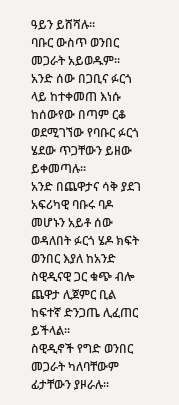ዓይን ይሸሻሉ።
ባቡር ውስጥ ወንበር መጋራት አይወዱም። አንድ ሰው በጋቢና ፉርጎ ላይ ከተቀመጠ እነሱ ከሰውየው በጣም ርቆ ወደሚገኘው የባቡር ፉርጎ ሄደው ጥጋቸውን ይዘው ይቀመጣሉ።
አንድ በጨዋታና ሳቅ ያደገ አፍሪካዊ ባቡሩ ባዶ መሆኑን አይቶ ሰው ወዳለበት ፉርጎ ሄዶ ክፍት ወንበር እያለ ከአንድ ስዊዲናዊ ጋር ቁጭ ብሎ ጨዋታ ሊጀምር ቢል ከፍተኛ ድንጋጤ ሊፈጠር ይችላል።
ስዊዲኖች የግድ ወንበር መጋራት ካለባቸውም ፊታቸውን ያዞራሉ።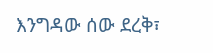እንግዳው ሰው ደረቅ፣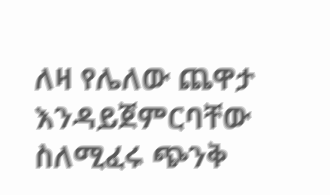ለዛ የሌለው ጨዋታ እንዳይጀምርባቸው ስለሚፈሩ ጭንቅ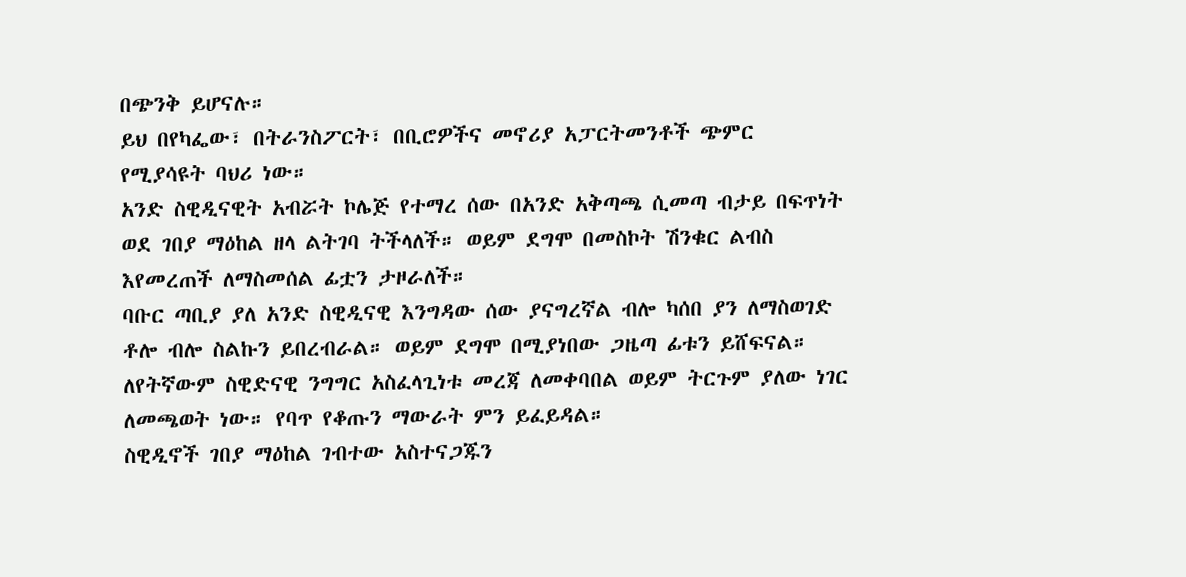በጭንቅ ይሆናሉ።
ይህ በየካፌው፣ በትራንስፖርት፣ በቢሮዎችና መኖሪያ አፓርትመንቶች ጭምር የሚያሳዩት ባህሪ ነው።
አንድ ስዊዲናዊት አብሯት ኮሌጅ የተማረ ሰው በአንድ አቅጣጫ ሲመጣ ብታይ በፍጥነት ወደ ገበያ ማዕከል ዘላ ልትገባ ትችላለች። ወይም ደግሞ በመስኮት ሽንቁር ልብስ እየመረጠች ለማስመሰል ፊቷን ታዞራለች።
ባቡር ጣቢያ ያለ አንድ ስዊዲናዊ እንግዳው ሰው ያናግረኛል ብሎ ካሰበ ያን ለማስወገድ ቶሎ ብሎ ስልኩን ይበረብራል። ወይም ደግሞ በሚያነበው ጋዜጣ ፊቱን ይሸፍናል።
ለየትኛውም ስዊድናዊ ንግግር አስፈላጊነቱ መረጃ ለመቀባበል ወይም ትርጉም ያለው ነገር ለመጫወት ነው። የባጥ የቆጡን ማውራት ምን ይፈይዳል።
ስዊዲኖች ገበያ ማዕከል ገብተው አስተናጋጁን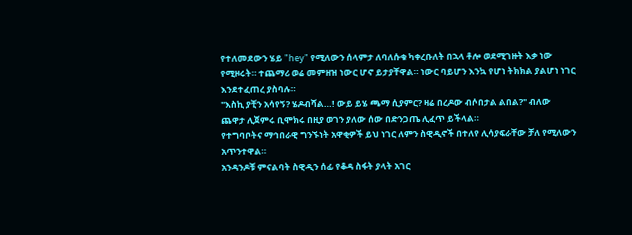የተለመደውን ሄይ "hey" የሚለውን ሰላምታ ለባለሱቁ ካቀረቡለት በኋላ ቶሎ ወደሚገዙት እቃ ነው የሚዞሩት። ተጨማሪ ወሬ መምዘዝ ነውር ሆኖ ይታያቸዋል። ነውር ባይሆን እንኳ የሆነ ትክክል ያልሆነ ነገር እንደተፈጠረ ያስባሉ።
"እስኪ ያቺን አሳየኝ? ሄዶብሻል…! ውይ ይሄ ጫማ ሲያምር? ዛሬ በረዶው ብሶበታል ልበል?" ብለው ጨዋታ ሊጀምሩ ቢሞክሩ በዚያ ወገን ያለው ሰው በድንጋጤ ሊፈጥ ይችላል።
የተግባቦትና ማኅበራዊ ግንኙነት አዋቂዎች ይህ ነገር ለምን ስዊዲኖች በተለየ ሊሳያፍራቸው ቻለ የሚለውን አጥንተዋል።
አንዳንዶቹ ምናልባት ስዊዲን ሰፊ የቆዳ ስፋት ያላት አገር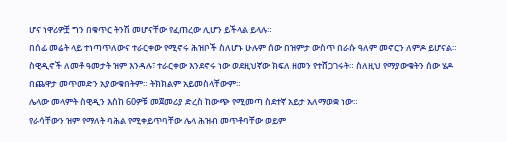ሆና ነዋሪዎቿ ግን በቁጥር ትንሽ መሆናቸው የፈጠረው ሊሆን ይችላል ይላሉ።
በሰፊ መሬት ላይ ተነጣጥለውና ተራርቀው የሚኖሩ ሕዝቦች ስለሆኑ ሁሉም ሰው በዝምታ ውስጥ በራሱ ዓለም መኖርን ለምዶ ይሆናል።
ስዊዲኖች ለመቶ ዓመታት ዝም እንዳሉ፣ ተራርቀው እንደኖሩ ነው ወደዚህኛው ክፍለ ዘመን የተሸጋገሩት። ስለዚህ የማያውቁትን ሰው ሄዶ በጨዋታ መጥመድን አያውቁበትም። ትክክልም አይመስላቸውም።
ሌላው መላምት ስዊዲን እስከ 60ዎቹ መጀመሪያ ድረስ ከውጭ የሚመጣ ስደተኛ አይታ አለማወቋ ነው።
የራሳቸውን ዝም የማለት ባሕል የሚቀይጥባቸው ሌላ ሕዝብ መጥቶባቸው ወይም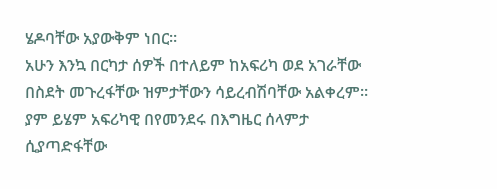ሄዶባቸው አያውቅም ነበር።
አሁን እንኳ በርካታ ሰዎች በተለይም ከአፍሪካ ወደ አገራቸው በስደት መጉረፋቸው ዝምታቸውን ሳይረብሽባቸው አልቀረም።
ያም ይሄም አፍሪካዊ በየመንደሩ በእግዜር ሰላምታ ሲያጣድፋቸው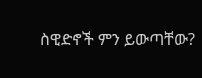ስዊድኖች ምን ይውጣቸው?